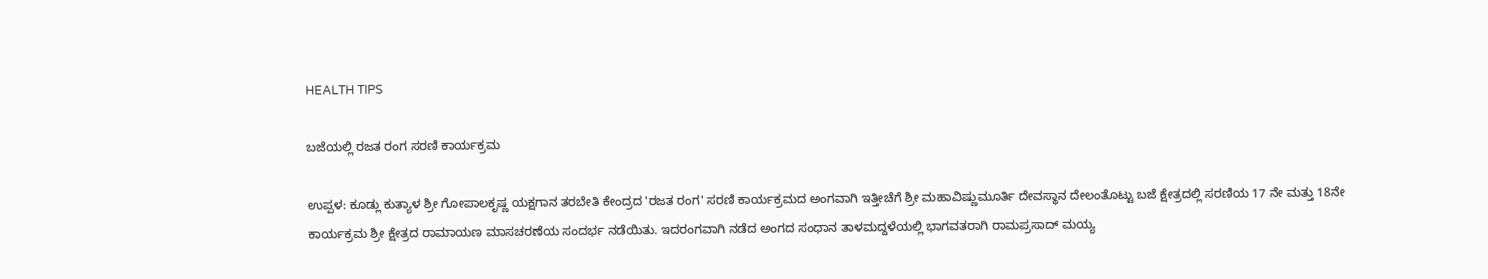HEALTH TIPS

ಬಜೆಯಲ್ಲಿ ರಜತ ರಂಗ ಸರಣಿ ಕಾರ್ಯಕ್ರಮ

ಉಪ್ಪಳ: ಕೂಡ್ಲು ಕುತ್ಯಾಳ ಶ್ರೀ ಗೋಪಾಲಕೃಷ್ಣ ಯಕ್ಷಗಾನ ತರಬೇತಿ ಕೇಂದ್ರದ 'ರಜತ ರಂಗ' ಸರಣಿ ಕಾರ್ಯಕ್ರಮದ ಅಂಗವಾಗಿ ಇತ್ತೀಚೆಗೆ ಶ್ರೀ ಮಹಾವಿಷ್ಣುಮೂರ್ತಿ ದೇವಸ್ಥಾನ ದೇಲಂತೊಟ್ಟು ಬಜೆ ಕ್ಷೇತ್ರದಲ್ಲಿ ಸರಣಿಯ 17 ನೇ ಮತ್ತು 18ನೇ ಕಾರ್ಯಕ್ರಮ ಶ್ರೀ ಕ್ಷೇತ್ರದ ರಾಮಾಯಣ ಮಾಸಚರಣೆಯ ಸಂದರ್ಭ ನಡೆಯಿತು. ಇದರಂಗವಾಗಿ ನಡೆದ ಅಂಗದ ಸಂಧಾನ ತಾಳಮದ್ದಳೆಯಲ್ಲಿ ಭಾಗವತರಾಗಿ ರಾಮಪ್ರಸಾದ್ ಮಯ್ಯ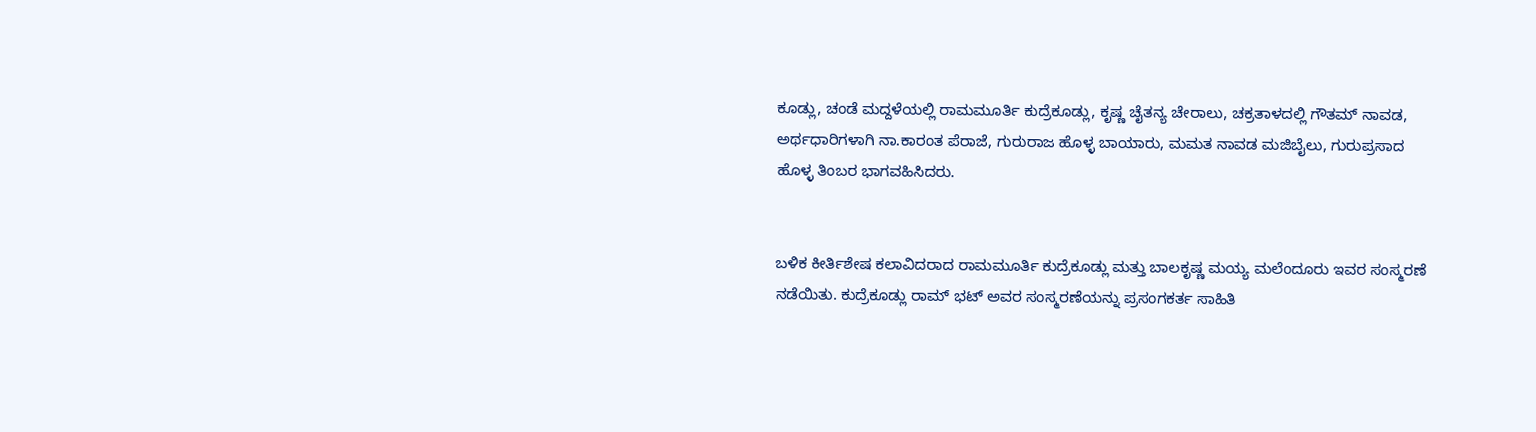ಕೂಡ್ಲು, ಚಂಡೆ ಮದ್ದಳೆಯಲ್ಲಿ ರಾಮಮೂರ್ತಿ ಕುದ್ರೆಕೂಡ್ಲು, ಕೃಷ್ಣ ಚೈತನ್ಯ ಚೇರಾಲು, ಚಕ್ರತಾಳದಲ್ಲಿ ಗೌತಮ್ ನಾವಡ, ಅರ್ಥಧಾರಿಗಳಾಗಿ ನಾ.ಕಾರಂತ ಪೆರಾಜೆ, ಗುರುರಾಜ ಹೊಳ್ಳ ಬಾಯಾರು, ಮಮತ ನಾವಡ ಮಜಿಬೈಲು, ಗುರುಪ್ರಸಾದ ಹೊಳ್ಳ ತಿಂಬರ ಭಾಗವಹಿಸಿದರು.


ಬಳಿಕ ಕೀರ್ತಿಶೇಷ ಕಲಾವಿದರಾದ ರಾಮಮೂರ್ತಿ ಕುದ್ರೆಕೂಡ್ಲು ಮತ್ತು ಬಾಲಕೃಷ್ಣ ಮಯ್ಯ ಮಲೆಂದೂರು ಇವರ ಸಂಸ್ಮರಣೆ ನಡೆಯಿತು. ಕುದ್ರೆಕೂಡ್ಲು ರಾಮ್ ಭಟ್ ಅವರ ಸಂಸ್ಮರಣೆಯನ್ನು ಪ್ರಸಂಗಕರ್ತ ಸಾಹಿತಿ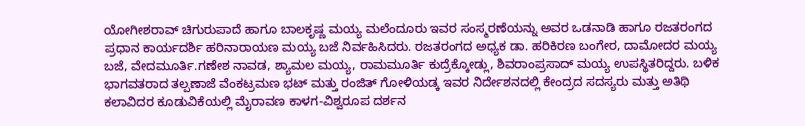ಯೋಗೀಶರಾವ್ ಚಿಗುರುಪಾದೆ ಹಾಗೂ ಬಾಲಕೃಷ್ಣ ಮಯ್ಯ ಮಲೆಂದೂರು ಇವರ ಸಂಸ್ಮರಣೆಯನ್ನು ಅವರ ಒಡನಾಡಿ ಹಾಗೂ ರಜತರಂಗದ ಪ್ರಧಾನ ಕಾರ್ಯದರ್ಶಿ ಹರಿನಾರಾಯಣ ಮಯ್ಯ ಬಜೆ ನಿರ್ವಹಿಸಿದರು. ರಜತರಂಗದ ಅಧ್ಯಕ ಡಾ. ಹರಿಕಿರಣ ಬಂಗೇರ, ದಾಮೋದರ ಮಯ್ಯ ಬಜೆ, ವೇದಮೂರ್ತಿ.ಗಣೇಶ ನಾವಡ, ಶ್ಯಾಮಲ ಮಯ್ಯ, ರಾಮಮೂರ್ತಿ ಕುದ್ರೆಕ್ಕೋಡ್ಲು, ಶಿವರಾಂಪ್ರಸಾದ್ ಮಯ್ಯ ಉಪಸ್ಥಿತರಿದ್ದರು. ಬಳಿಕ ಭಾಗವತರಾದ ತಲ್ಪಣಾಜೆ ವೆಂಕಟ್ರಮಣ ಭಟ್ ಮತ್ತು ರಂಜಿತ್ ಗೋಳಿಯಡ್ಕ ಇವರ ನಿರ್ದೇಶನದಲ್ಲಿ ಕೇಂದ್ರದ ಸದಸ್ಯರು ಮತ್ತು ಅತಿಥಿ ಕಲಾವಿದರ ಕೂಡುವಿಕೆಯಲ್ಲಿ ಮೈರಾವಣ ಕಾಳಗ-ವಿಶ್ವರೂಪ ದರ್ಶನ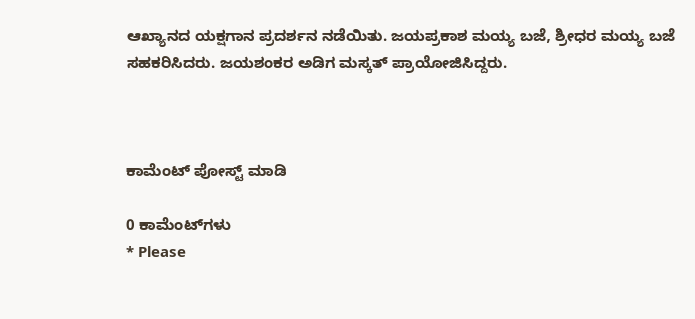ಆಖ್ಯಾನದ ಯಕ್ಷಗಾನ ಪ್ರದರ್ಶನ ನಡೆಯಿತು. ಜಯಪ್ರಕಾಶ ಮಯ್ಯ ಬಜೆ, ಶ್ರೀಧರ ಮಯ್ಯ ಬಜೆ ಸಹಕರಿಸಿದರು. ಜಯಶಂಕರ ಅಡಿಗ ಮಸ್ಕತ್ ಪ್ರಾಯೋಜಿಸಿದ್ದರು.



ಕಾಮೆಂಟ್‌‌ ಪೋಸ್ಟ್‌ ಮಾಡಿ

0 ಕಾಮೆಂಟ್‌ಗಳು
* Please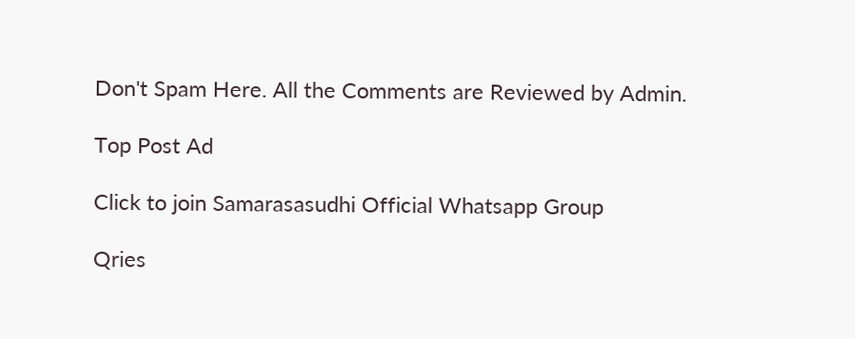Don't Spam Here. All the Comments are Reviewed by Admin.

Top Post Ad

Click to join Samarasasudhi Official Whatsapp Group

Qries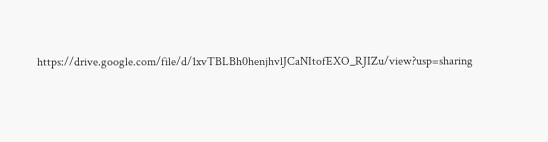https://drive.google.com/file/d/1xvTBLBh0henjhvlJCaNItofEXO_RJIZu/view?usp=sharing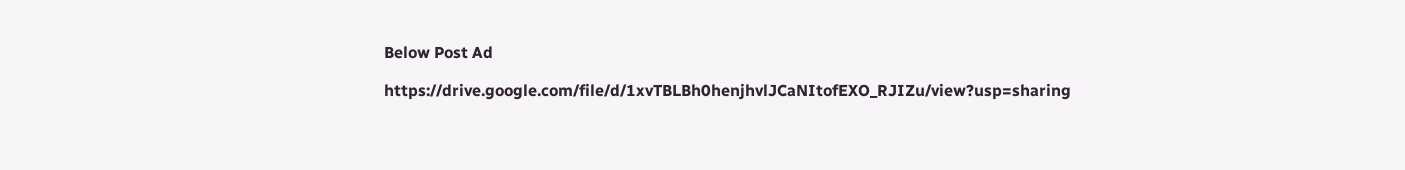Below Post Ad

https://drive.google.com/file/d/1xvTBLBh0henjhvlJCaNItofEXO_RJIZu/view?usp=sharing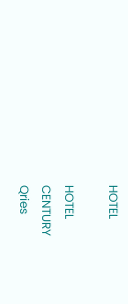HOTEL

HOTEL
CENTURY
Qries